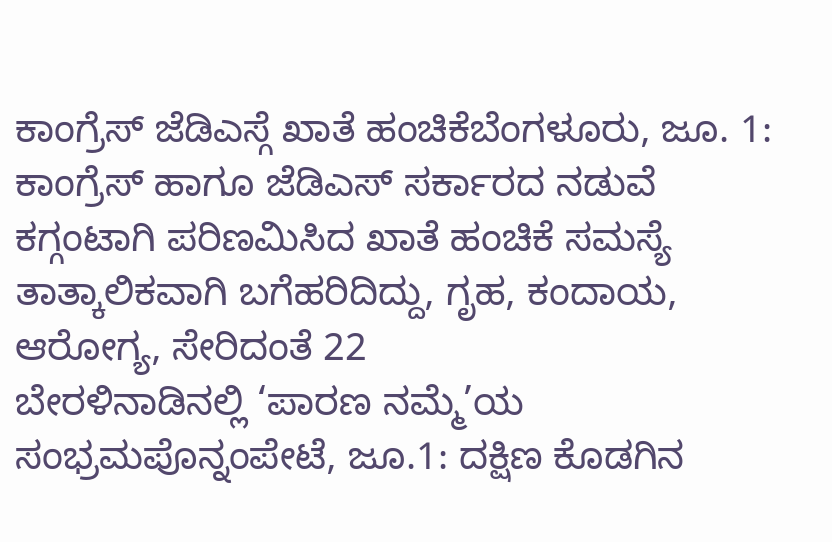ಕಾಂಗ್ರೆಸ್ ಜೆಡಿಎಸ್ಗೆ ಖಾತೆ ಹಂಚಿಕೆಬೆಂಗಳೂರು, ಜೂ. 1: ಕಾಂಗ್ರೆಸ್ ಹಾಗೂ ಜೆಡಿಎಸ್ ಸರ್ಕಾರದ ನಡುವೆ ಕಗ್ಗಂಟಾಗಿ ಪರಿಣಮಿಸಿದ ಖಾತೆ ಹಂಚಿಕೆ ಸಮಸ್ಯೆ ತಾತ್ಕಾಲಿಕವಾಗಿ ಬಗೆಹರಿದಿದ್ದು, ಗೃಹ, ಕಂದಾಯ, ಆರೋಗ್ಯ, ಸೇರಿದಂತೆ 22
ಬೇರಳಿನಾಡಿನಲ್ಲಿ ‘ಪಾರಣ ನಮ್ಮೆ’ಯ ಸಂಭ್ರಮಪೊನ್ನಂಪೇಟೆ, ಜೂ.1: ದಕ್ಷಿಣ ಕೊಡಗಿನ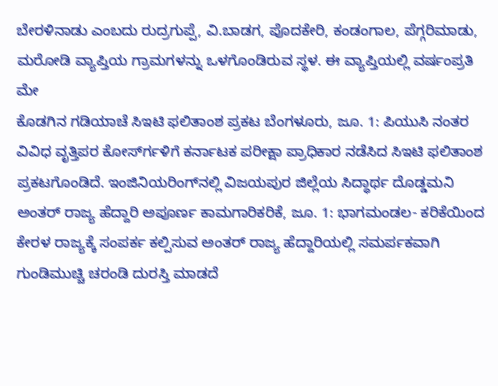ಬೇರಳಿನಾಡು ಎಂಬದು ರುದ್ರಗುಪ್ಪೆ, ವಿ.ಬಾಡಗ, ಪೊದಕೇರಿ, ಕಂಡಂಗಾಲ, ಪೆಗ್ಗರಿಮಾಡು, ಮರೋಡಿ ವ್ಯಾಪ್ತಿಯ ಗ್ರಾಮಗಳನ್ನು ಒಳಗೊಂಡಿರುವ ಸ್ಥಳ. ಈ ವ್ಯಾಪ್ತಿಯಲ್ಲಿ ವರ್ಷಂಪ್ರತಿ ಮೇ
ಕೊಡಗಿನ ಗಡಿಯಾಚೆ ಸಿಇಟಿ ಫಲಿತಾಂಶ ಪ್ರಕಟ ಬೆಂಗಳೂರು, ಜೂ. 1: ಪಿಯುಸಿ ನಂತರ ವಿವಿಧ ವೃತ್ತಿಪರ ಕೋರ್ಸ್‍ಗಳಿಗೆ ಕರ್ನಾಟಕ ಪರೀಕ್ಷಾ ಪ್ರಾಧಿಕಾರ ನಡೆಸಿದ ಸಿಇಟಿ ಫಲಿತಾಂಶ ಪ್ರಕಟಗೊಂಡಿದೆ. ಇಂಜಿನಿಯರಿಂಗ್‍ನಲ್ಲಿ ವಿಜಯಪುರ ಜಿಲ್ಲೆಯ ಸಿದ್ಧಾರ್ಥ ದೊಡ್ಡಮನಿ
ಅಂತರ್ ರಾಜ್ಯ ಹೆದ್ದಾರಿ ಅಪೂರ್ಣ ಕಾಮಗಾರಿಕರಿಕೆ, ಜೂ. 1: ಭಾಗಮಂಡಲ- ಕರಿಕೆಯಿಂದ ಕೇರಳ ರಾಜ್ಯಕ್ಕೆ ಸಂಪರ್ಕ ಕಲ್ಪಿಸುವ ಅಂತರ್ ರಾಜ್ಯ ಹೆದ್ದಾರಿಯಲ್ಲಿ ಸಮರ್ಪಕವಾಗಿ ಗುಂಡಿಮುಚ್ಚಿ ಚರಂಡಿ ದುರಸ್ತಿ ಮಾಡದೆ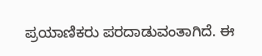ಪ್ರಯಾಣಿಕರು ಪರದಾಡುವಂತಾಗಿದೆ. ಈ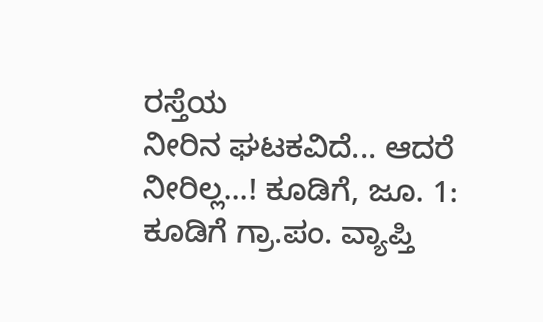ರಸ್ತೆಯ
ನೀರಿನ ಘಟಕವಿದೆ... ಆದರೆ ನೀರಿಲ್ಲ...! ಕೂಡಿಗೆ, ಜೂ. 1: ಕೂಡಿಗೆ ಗ್ರಾ.ಪಂ. ವ್ಯಾಪ್ತಿ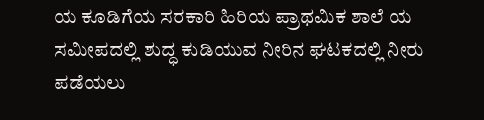ಯ ಕೂಡಿಗೆಯ ಸರಕಾರಿ ಹಿರಿಯ ಪ್ರಾಥಮಿಕ ಶಾಲೆ ಯ ಸಮೀಪದಲ್ಲಿ ಶುದ್ಧ ಕುಡಿಯುವ ನೀರಿನ ಘಟಕದಲ್ಲಿ ನೀರು ಪಡೆಯಲು